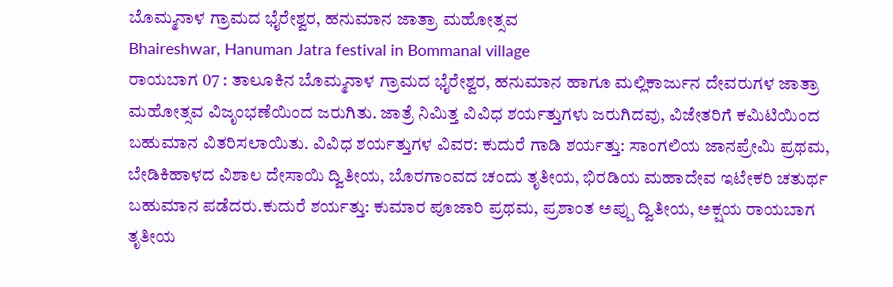ಬೊಮ್ಮನಾಳ ಗ್ರಾಮದ ಭೈರೇಶ್ವರ, ಹನುಮಾನ ಜಾತ್ರಾ ಮಹೋತ್ಸವ
Bhaireshwar, Hanuman Jatra festival in Bommanal village
ರಾಯಬಾಗ 07 : ತಾಲೂಕಿನ ಬೊಮ್ಮನಾಳ ಗ್ರಾಮದ ಭೈರೇಶ್ವರ, ಹನುಮಾನ ಹಾಗೂ ಮಲ್ಲಿಕಾರ್ಜುನ ದೇವರುಗಳ ಜಾತ್ರಾ ಮಹೋತ್ಸವ ವಿಜೃಂಭಣೆಯಿಂದ ಜರುಗಿತು. ಜಾತ್ರೆ ನಿಮಿತ್ತ ವಿವಿಧ ಶರ್ಯತ್ತುಗಳು ಜರುಗಿದವು, ವಿಜೇತರಿಗೆ ಕಮಿಟಿಯಿಂದ ಬಹುಮಾನ ವಿತರಿಸಲಾಯಿತು. ವಿವಿಧ ಶರ್ಯತ್ತುಗಳ ವಿವರ: ಕುದುರೆ ಗಾಡಿ ಶರ್ಯತ್ತು: ಸಾಂಗಲಿಯ ಜಾನಪ್ರೇಮಿ ಪ್ರಥಮ, ಬೇಡಿಕಿಹಾಳದ ವಿಶಾಲ ದೇಸಾಯಿ ದ್ವಿತೀಯ, ಬೊರಗಾಂವದ ಚಂದು ತೃತೀಯ, ಭಿರಡಿಯ ಮಹಾದೇವ ಇಟೇಕರಿ ಚತುರ್ಥ ಬಹುಮಾನ ಪಡೆದರು.ಕುದುರೆ ಶರ್ಯತ್ತು: ಕುಮಾರ ಪೂಜಾರಿ ಪ್ರಥಮ, ಪ್ರಶಾಂತ ಅಪ್ಪು ದ್ವಿತೀಯ, ಅಕ್ಷಯ ರಾಯಬಾಗ ತೃತೀಯ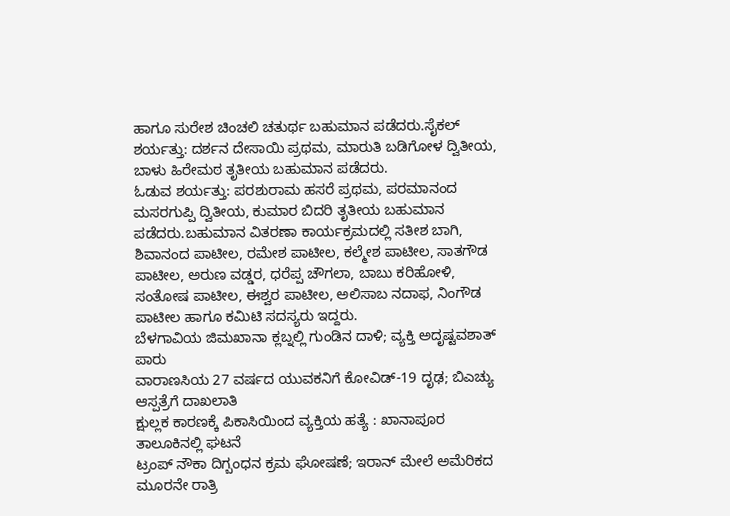ಹಾಗೂ ಸುರೇಶ ಚಿಂಚಲಿ ಚತುರ್ಥ ಬಹುಮಾನ ಪಡೆದರು.ಸೈಕಲ್ ಶರ್ಯತ್ತು: ದರ್ಶನ ದೇಸಾಯಿ ಪ್ರಥಮ, ಮಾರುತಿ ಬಡಿಗೋಳ ದ್ವಿತೀಯ, ಬಾಳು ಹಿರೇಮಠ ತೃತೀಯ ಬಹುಮಾನ ಪಡೆದರು.
ಓಡುವ ಶರ್ಯತ್ತು: ಪರಶುರಾಮ ಹಸರೆ ಪ್ರಥಮ, ಪರಮಾನಂದ ಮಸರಗುಪ್ಪಿ ದ್ವಿತೀಯ, ಕುಮಾರ ಬಿದರಿ ತೃತೀಯ ಬಹುಮಾನ ಪಡೆದರು.ಬಹುಮಾನ ವಿತರಣಾ ಕಾರ್ಯಕ್ರಮದಲ್ಲಿ ಸತೀಶ ಬಾಗಿ, ಶಿವಾನಂದ ಪಾಟೀಲ, ರಮೇಶ ಪಾಟೀಲ, ಕಲ್ಮೇಶ ಪಾಟೀಲ, ಸಾತಗೌಡ ಪಾಟೀಲ, ಅರುಣ ವಡ್ಡರ, ಧರೆಪ್ಪ ಚೌಗಲಾ, ಬಾಬು ಕರಿಹೋಳಿ, ಸಂತೋಷ ಪಾಟೀಲ, ಈಶ್ವರ ಪಾಟೀಲ, ಅಲಿಸಾಬ ನದಾಫ, ನಿಂಗೌಡ ಪಾಟೀಲ ಹಾಗೂ ಕಮಿಟಿ ಸದಸ್ಯರು ಇದ್ದರು.
ಬೆಳಗಾವಿಯ ಜಿಮಖಾನಾ ಕ್ಲಬ್ನಲ್ಲಿ ಗುಂಡಿನ ದಾಳಿ; ವ್ಯಕ್ತಿ ಅದೃಷ್ಟವಶಾತ್ ಪಾರು
ವಾರಾಣಸಿಯ 27 ವರ್ಷದ ಯುವಕನಿಗೆ ಕೋವಿಡ್-19 ದೃಢ; ಬಿಎಚ್ಯು ಆಸ್ಪತ್ರೆಗೆ ದಾಖಲಾತಿ
ಕ್ಷುಲ್ಲಕ ಕಾರಣಕ್ಕೆ ಪಿಕಾಸಿಯಿಂದ ವ್ಯಕ್ತಿಯ ಹತ್ಯೆ : ಖಾನಾಪೂರ ತಾಲೂಕಿನಲ್ಲಿ ಘಟನೆ
ಟ್ರಂಪ್ ನೌಕಾ ದಿಗ್ಬಂಧನ ಕ್ರಮ ಘೋಷಣೆ; ಇರಾನ್ ಮೇಲೆ ಅಮೆರಿಕದ ಮೂರನೇ ರಾತ್ರಿ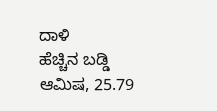ದಾಳಿ
ಹೆಚ್ಚಿನ ಬಡ್ಡಿ ಆಮಿಷ, 25.79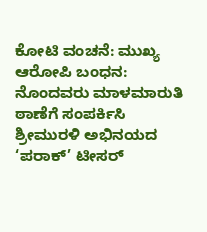ಕೋಟಿ ವಂಚನೆ: ಮುಖ್ಯ ಆರೋಪಿ ಬಂಧನ: ನೊಂದವರು ಮಾಳಮಾರುತಿ ಠಾಣೆಗೆ ಸಂಪರ್ಕಿಸಿ
ಶ್ರೀಮುರಳಿ ಅಭಿನಯದ ‘ಪರಾಕ್’ ಟೀಸರ್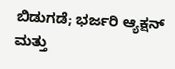ಬಿಡುಗಡೆ; ಭರ್ಜರಿ ಆ್ಯಕ್ಷನ್ ಮತ್ತು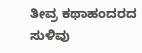ತೀವ್ರ ಕಥಾಹಂದರದ ಸುಳಿವು